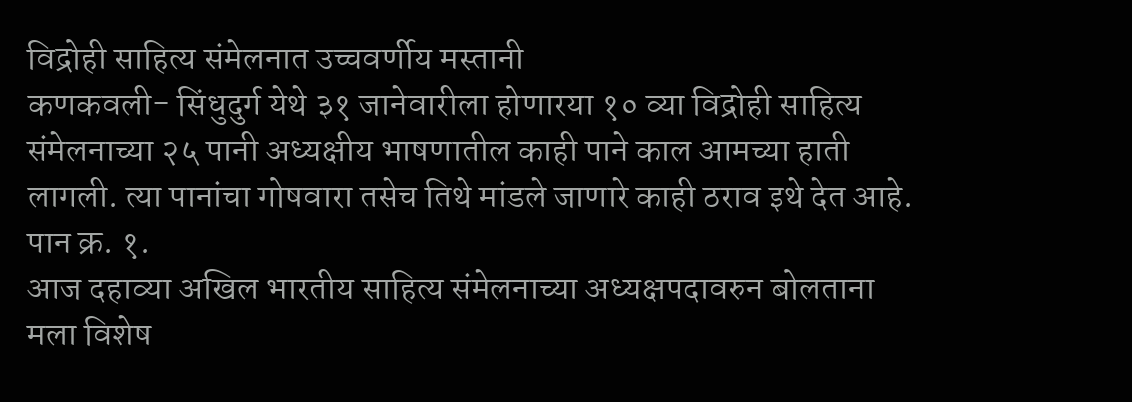विद्रोही साहित्य संमेलनात उच्चवर्णीय मस्तानी
कणकवली- सिंधुदुर्ग येथे ३१ जानेवारीला होणारया १० व्या विद्रोही साहित्य संमेलनाच्या २५ पानी अध्यक्षीय भाषणातील काही पाने काल आमच्या हाती लागली. त्या पानांचा गोषवारा तसेच तिथे मांडले जाणारे काही ठराव इथे देत आहे.
पान क्र. १.
आज दहाव्या अखिल भारतीय साहित्य संमेलनाच्या अध्यक्षपदावरुन बोलताना मला विशेष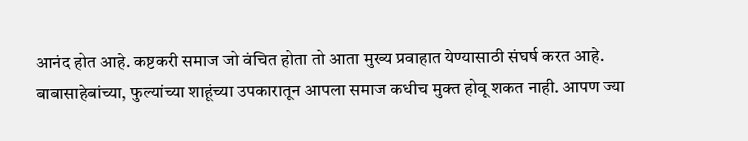आनंद होत आहे. कष्टकरी समाज जो वंचित होता तो आता मुख्य प्रवाहात येण्यासाठी संघर्ष करत आहे. बाबासाहेबांच्या, फुल्यांच्या शाहूंच्या उपकारातून आपला समाज कधीच मुक्त होवू शकत नाही. आपण ज्या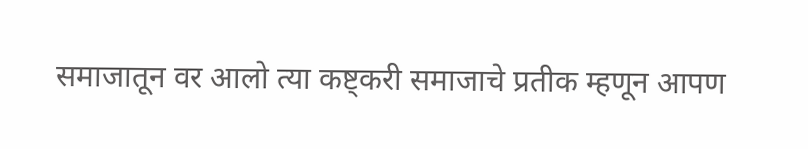समाजातून वर आलो त्या कष्ट्करी समाजाचे प्रतीक म्हणून आपण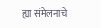ह्या संमेलनाचे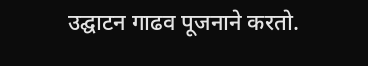उद्घाटन गाढव पूजनाने करतो.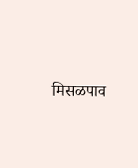मिसळपाव